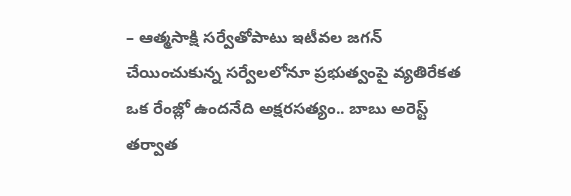– ఆత్మసాక్షి సర్వేతోపాటు ఇటీవల జగన్ చేయించుకున్న సర్వేలలోనూ ప్రభుత్వంపై వ్యతిరేకత ఒక రేంజ్లో ఉందనేది అక్షరసత్యం.. బాబు అరెస్ట్ తర్వాత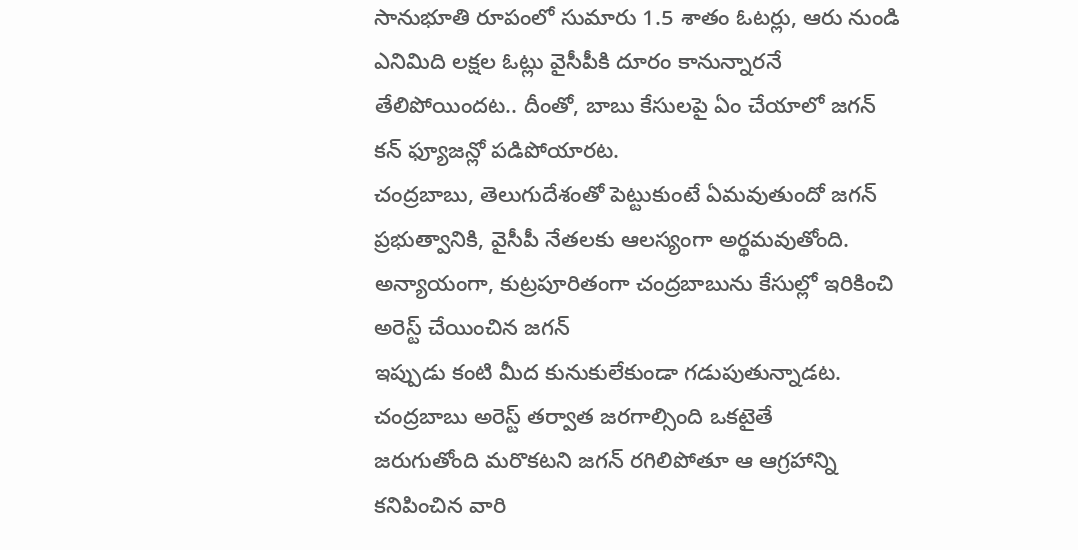సానుభూతి రూపంలో సుమారు 1.5 శాతం ఓటర్లు, ఆరు నుండి ఎనిమిది లక్షల ఓట్లు వైసీపీకి దూరం కానున్నారనే తేలిపోయిందట.. దీంతో, బాబు కేసులపై ఏం చేయాలో జగన్ కన్ ఫ్యూజన్లో పడిపోయారట.
చంద్రబాబు, తెలుగుదేశంతో పెట్టుకుంటే ఏమవుతుందో జగన్ ప్రభుత్వానికి, వైసీపీ నేతలకు ఆలస్యంగా అర్థమవుతోంది. అన్యాయంగా, కుట్రపూరితంగా చంద్రబాబును కేసుల్లో ఇరికించి అరెస్ట్ చేయించిన జగన్
ఇప్పుడు కంటి మీద కునుకులేకుండా గడుపుతున్నాడట. చంద్రబాబు అరెస్ట్ తర్వాత జరగాల్సింది ఒకటైతే
జరుగుతోంది మరొకటని జగన్ రగిలిపోతూ ఆ ఆగ్రహాన్ని కనిపించిన వారి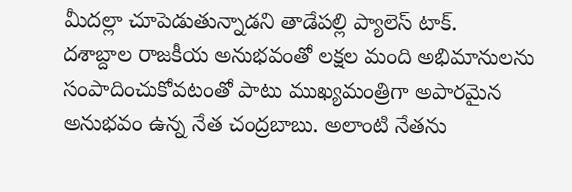మీదల్లా చూపెడుతున్నాడని తాడేపల్లి ప్యాలెస్ టాక్.
దశాబ్దాల రాజకీయ అనుభవంతో లక్షల మంది అభిమానులను సంపాదించుకోవటంతో పాటు ముఖ్యమంత్రిగా అపారమైన అనుభవం ఉన్న నేత చంద్రబాబు. అలాంటి నేతను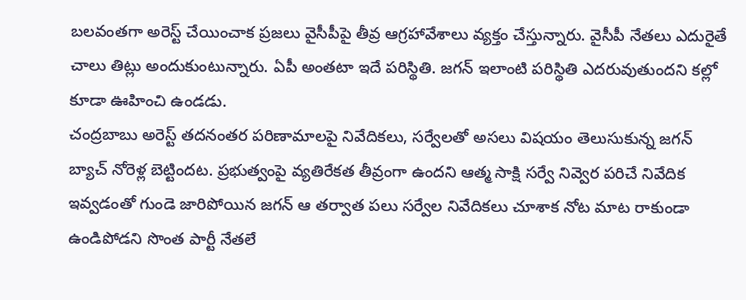బలవంతగా అరెస్ట్ చేయించాక ప్రజలు వైసీపీపై తీవ్ర ఆగ్రహావేశాలు వ్యక్తం చేస్తున్నారు. వైసీపీ నేతలు ఎదురైతే చాలు తిట్లు అందుకుంటున్నారు. ఏపీ అంతటా ఇదే పరిస్థితి. జగన్ ఇలాంటి పరిస్థితి ఎదరువుతుందని కల్లో కూడా ఊహించి ఉండడు.
చంద్రబాబు అరెస్ట్ తదనంతర పరిణామాలపై నివేదికలు, సర్వేలతో అసలు విషయం తెలుసుకున్న జగన్ బ్యాచ్ నోరెళ్ల బెట్టిందట. ప్రభుత్వంపై వ్యతిరేకత తీవ్రంగా ఉందని ఆత్మ సాక్షి సర్వే నివ్వెర పరిచే నివేదిక ఇవ్వడంతో గుండె జారిపోయిన జగన్ ఆ తర్వాత పలు సర్వేల నివేదికలు చూశాక నోట మాట రాకుండా ఉండిపోడని సొంత పార్టీ నేతలే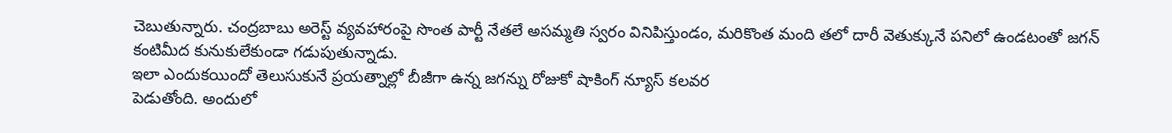చెబుతున్నారు. చంద్రబాబు అరెస్ట్ వ్యవహారంపై సొంత పార్టీ నేతలే అసమ్మతి స్వరం వినిపిస్తుండం, మరికొంత మంది తలో దారీ వెతుక్కునే పనిలో ఉండటంతో జగన్ కంటిమీద కునుకులేకుండా గడుపుతున్నాడు.
ఇలా ఎందుకయిందో తెలుసుకునే ప్రయత్నాల్లో బీజీగా ఉన్న జగన్ను రోజుకో షాకింగ్ న్యూస్ కలవర
పెడుతోంది. అందులో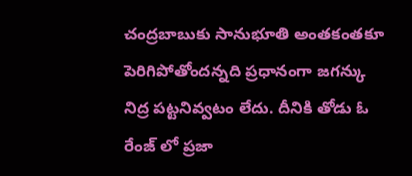చంద్రబాబుకు సానుభూతి అంతకంతకూ పెరిగిపోతోందన్నది ప్రధానంగా జగన్కు
నిద్ర పట్టనివ్వటం లేదు. దీనికి తోడు ఓ రేంజ్ లో ప్రజా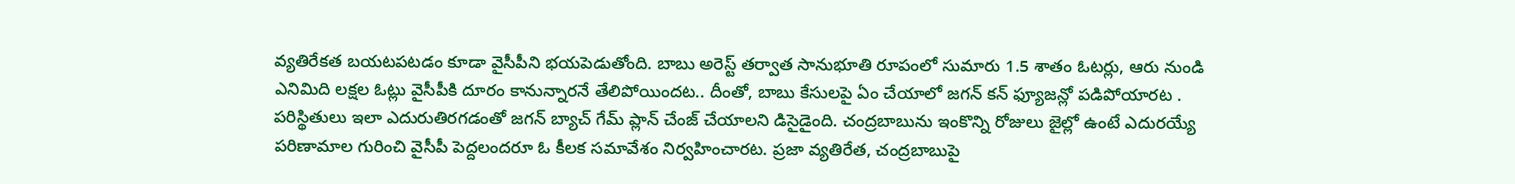వ్యతిరేకత బయటపటడం కూడా వైసీపీని భయపెడుతోంది. బాబు అరెస్ట్ తర్వాత సానుభూతి రూపంలో సుమారు 1.5 శాతం ఓటర్లు, ఆరు నుండి ఎనిమిది లక్షల ఓట్లు వైసీపీకి దూరం కానున్నారనే తేలిపోయిందట.. దీంతో, బాబు కేసులపై ఏం చేయాలో జగన్ కన్ ఫ్యూజన్లో పడిపోయారట . పరిస్థితులు ఇలా ఎదురుతిరగడంతో జగన్ బ్యాచ్ గేమ్ ప్లాన్ చేంజ్ చేయాలని డిసైడైంది. చంద్రబాబును ఇంకొన్ని రోజులు జైల్లో ఉంటే ఎదురయ్యే పరిణామాల గురించి వైసీపీ పెద్దలందరూ ఓ కీలక సమావేశం నిర్వహించారట. ప్రజా వ్యతిరేత, చంద్రబాబుపై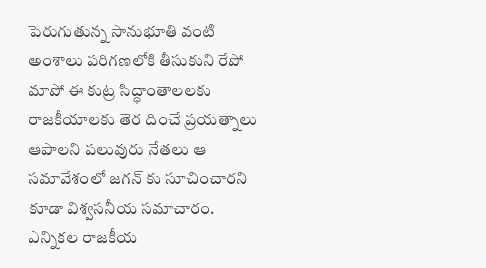పెరుగుతున్న సానుభూతి వంటి అంశాలు పరిగణలోకి తీసుకుని రేపో మాపో ఈ కుట్ర సిద్ధాంతాలలకు రాజకీయాలకు తెర దించే ప్రయత్నాలు ఆపాలని పలువురు నేతలు ఆ సమావేశంలో జగన్ కు సూచించారని కూడా విశ్వసనీయ సమాచారం. ఎన్నికల రాజకీయ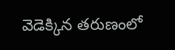వెడెక్కిన తరుణంలో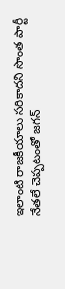ఇలాంటి రాజకీయాలు సరికాదని సొంత పార్టీ నేతలే చెప్పటంతో జగన్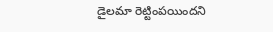డైలమా రెట్టింపయిందని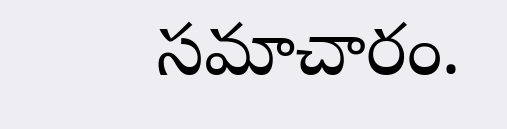సమాచారం.